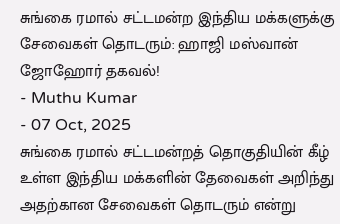சுங்கை ரமால் சட்டமன்ற இந்திய மக்களுக்கு சேவைகள் தொடரும்: ஹாஜி மஸ்வான் ஜோஹோர் தகவல்!
- Muthu Kumar
- 07 Oct, 2025
சுங்கை ரமால் சட்டமன்றத் தொகுதியின் கீழ் உள்ள இந்திய மக்களின் தேவைகள் அறிந்து அதற்கான சேவைகள் தொடரும் என்று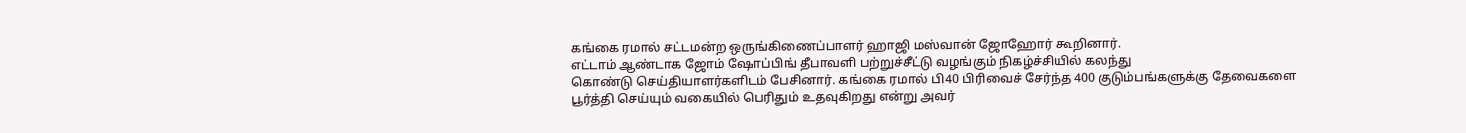கங்கை ரமால் சட்டமன்ற ஒருங்கிணைப்பாளர் ஹாஜி மஸ்வான் ஜோஹோர் கூறினார்.
எட்டாம் ஆண்டாக ஜோம் ஷோப்பிங் தீபாவளி பற்றுச்சீட்டு வழங்கும் நிகழ்ச்சியில் கலந்து
கொண்டு செய்தியாளர்களிடம் பேசினார். கங்கை ரமால் பி40 பிரிவைச் சேர்ந்த 400 குடும்பங்களுக்கு தேவைகளை பூர்த்தி செய்யும் வகையில் பெரிதும் உதவுகிறது என்று அவர்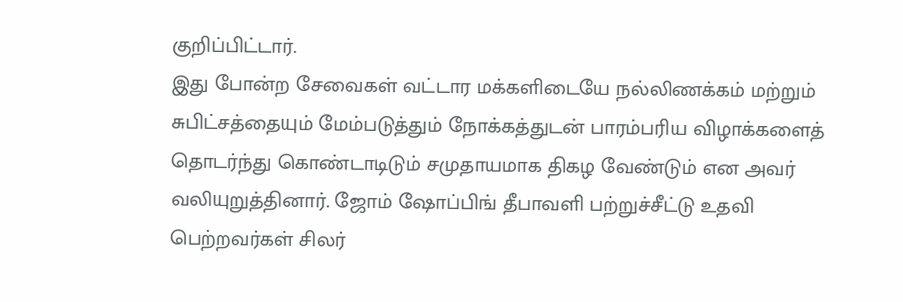குறிப்பிட்டார்.
இது போன்ற சேவைகள் வட்டார மக்களிடையே நல்லிணக்கம் மற்றும் சுபிட்சத்தையும் மேம்படுத்தும் நோக்கத்துடன் பாரம்பரிய விழாக்களைத் தொடர்ந்து கொண்டாடிடும் சமுதாயமாக திகழ வேண்டும் என அவர் வலியுறுத்தினார். ஜோம் ஷோப்பிங் தீபாவளி பற்றுச்சீட்டு உதவி பெற்றவர்கள் சிலர்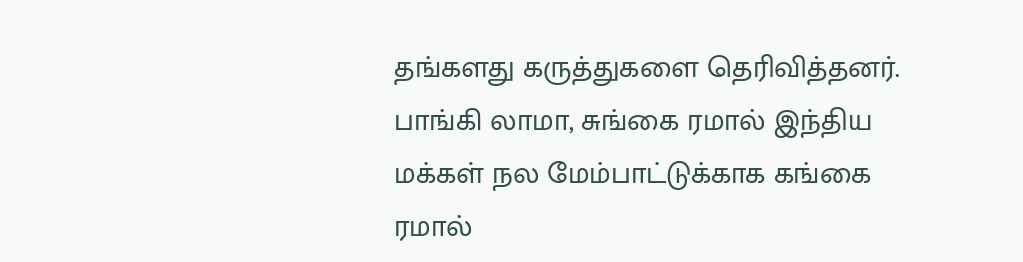தங்களது கருத்துகளை தெரிவித்தனர்.
பாங்கி லாமா, சுங்கை ரமால் இந்திய மக்கள் நல மேம்பாட்டுக்காக கங்கை ரமால்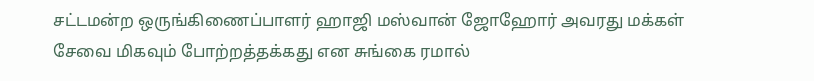சட்டமன்ற ஒருங்கிணைப்பாளர் ஹாஜி மஸ்வான் ஜோஹோர் அவரது மக்கள் சேவை மிகவும் போற்றத்தக்கது என சுங்கை ரமால்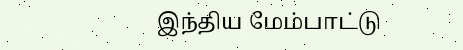இந்திய மேம்பாட்டு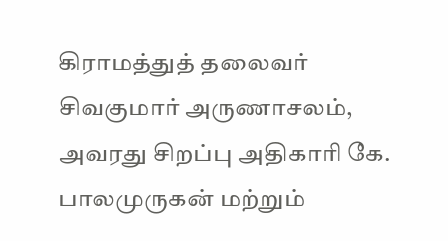கிராமத்துத் தலைவர் சிவகுமார் அருணாசலம், அவரது சிறப்பு அதிகாரி கே. பாலமுருகன் மற்றும்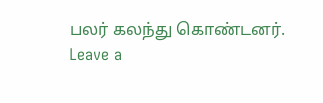பலர் கலந்து கொண்டனர்.
Leave a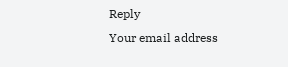Reply
Your email address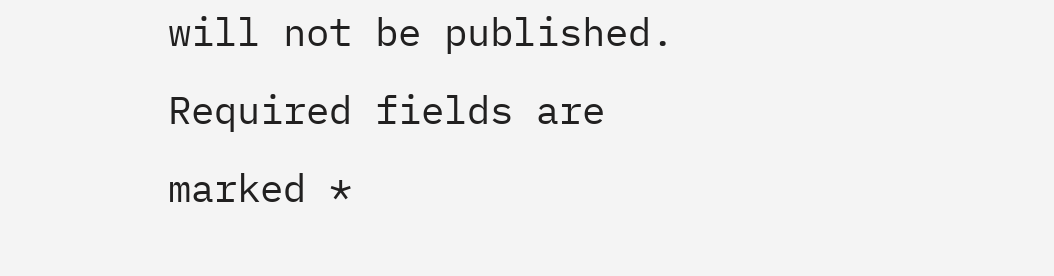will not be published. Required fields are marked *